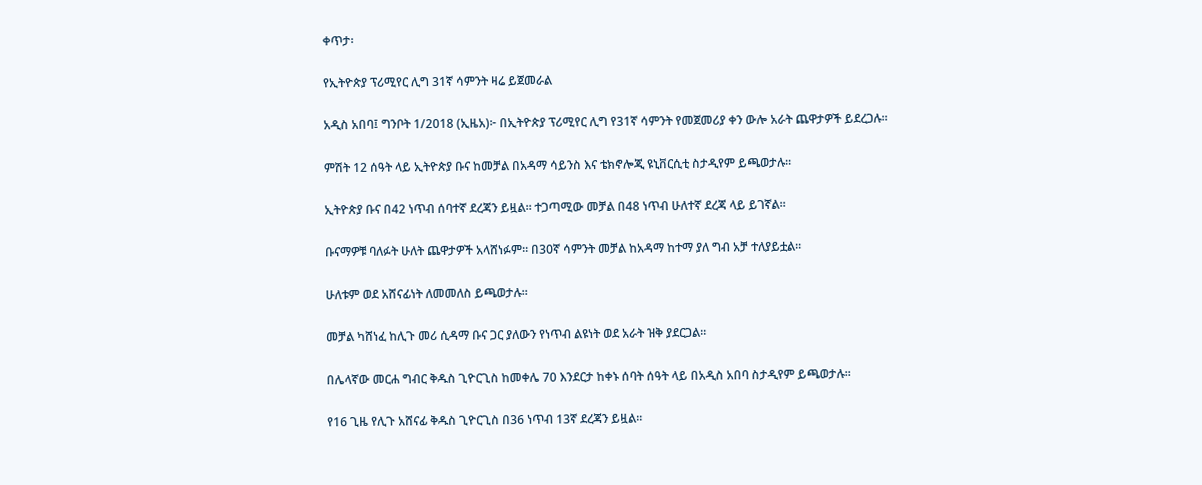ቀጥታ፡

የኢትዮጵያ ፕሪሚየር ሊግ 31ኛ ሳምንት ዛሬ ይጀመራል

አዲስ አበባ፤ ግንቦት 1/2018 (ኢዜአ)፦ በኢትዮጵያ ፕሪሚየር ሊግ የ31ኛ ሳምንት የመጀመሪያ ቀን ውሎ አራት ጨዋታዎች ይደረጋሉ።

ምሽት 12 ሰዓት ላይ ኢትዮጵያ ቡና ከመቻል በአዳማ ሳይንስ እና ቴክኖሎጂ ዩኒቨርሲቲ ስታዲየም ይጫወታሉ።

ኢትዮጵያ ቡና በ42 ነጥብ ሰባተኛ ደረጃን ይዟል። ተጋጣሚው መቻል በ48 ነጥብ ሁለተኛ ደረጃ ላይ ይገኛል።

ቡናማዎቹ ባለፉት ሁለት ጨዋታዎች አላሸነፉም። በ30ኛ ሳምንት መቻል ከአዳማ ከተማ ያለ ግብ አቻ ተለያይቷል።

ሁለቱም ወደ አሸናፊነት ለመመለስ ይጫወታሉ።

መቻል ካሸነፈ ከሊጉ መሪ ሲዳማ ቡና ጋር ያለውን የነጥብ ልዩነት ወደ አራት ዝቅ ያደርጋል።

በሌላኛው መርሐ ግብር ቅዱስ ጊዮርጊስ ከመቀሌ 70 እንደርታ ከቀኑ ሰባት ሰዓት ላይ በአዲስ አበባ ስታዲየም ይጫወታሉ።

የ16 ጊዜ የሊጉ አሸናፊ ቅዱስ ጊዮርጊስ በ36 ነጥብ 13ኛ ደረጃን ይዟል።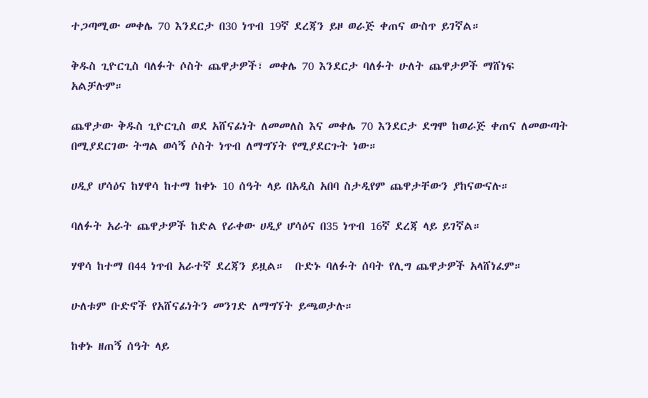ተጋጣሚው መቀሌ 70 እንደርታ በ30 ነጥብ 19ኛ ደረጃን ይዞ ወራጅ ቀጠና ውስጥ ይገኛል።

ቅዱስ ጊዮርጊስ ባለፉት ሶስት ጨዋታዎች፣ መቀሌ 70 እንደርታ ባለፉት ሁለት ጨዋታዎች ማሸነፍ አልቻሉም።

ጨዋታው ቅዱስ ጊዮርጊስ ወደ አሸናፊነት ለመመለስ እና መቀሌ 70 እንደርታ ደግሞ ከወራጅ ቀጠና ለመውጣት በሚያደርገው ትግል ወሳኝ ሶስት ነጥብ ለማግኘት የሚያደርጉት ነው።

ሀዲያ ሆሳዕና ከሃዋሳ ከተማ ከቀኑ 10 ሰዓት ላይ በአዲስ አበባ ስታዲየም ጨዋታቸውን ያከናውናሉ።

ባለፉት አራት ጨዋታዎች ከድል የራቀው ሀዲያ ሆሳዕና በ35 ነጥብ 16ኛ ደረጃ ላይ ይገኛል።

ሃዋሳ ከተማ በ44 ነጥብ አራተኛ ደረጃን ይዟል።  ቡድኑ ባለፉት ሰባት የሊግ ጨዋታዎች አላሸነፈም።

ሁለቱም ቡድኖች የአሸናፊነትን መንገድ ለማግኘት ይጫወታሉ።

ከቀኑ ዘጠኝ ሰዓት ላይ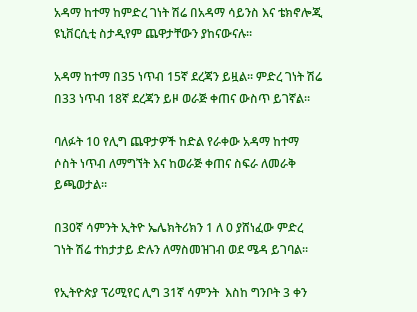አዳማ ከተማ ከምድረ ገነት ሽሬ በአዳማ ሳይንስ እና ቴክኖሎጂ ዩኒቨርሲቲ ስታዲየም ጨዋታቸውን ያከናውናሉ።

አዳማ ከተማ በ35 ነጥብ 15ኛ ደረጃን ይዟል። ምድረ ገነት ሽሬ በ33 ነጥብ 18ኛ ደረጃን ይዞ ወራጅ ቀጠና ውስጥ ይገኛል።

ባለፉት 10 የሊግ ጨዋታዎች ከድል የራቀው አዳማ ከተማ ሶስት ነጥብ ለማግኘት እና ከወራጅ ቀጠና ስፍራ ለመራቅ ይጫወታል።

በ30ኛ ሳምንት ኢትዮ ኤሌክትሪክን 1 ለ 0 ያሸነፈው ምድረ ገነት ሽሬ ተከታታይ ድሉን ለማስመዝገብ ወደ ሜዳ ይገባል።

የኢትዮጵያ ፕሪሚየር ሊግ 31ኛ ሳምንት  እስከ ግንቦት 3 ቀን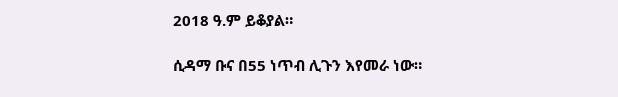2018 ዓ.ም ይቆያል።

ሲዳማ ቡና በ55 ነጥብ ሊጉን እየመራ ነው።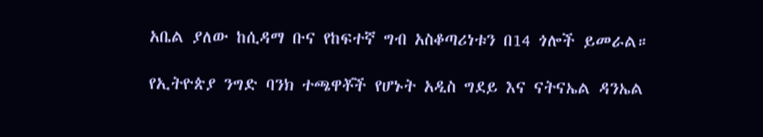አቤል ያለው ከሲዳማ ቡና የከፍተኛ ግብ አስቆጣሪነቱን በ14 ጎሎች ይመራል።

የኢትዮጵያ ንግድ ባንክ ተጫዋቾች የሆኑት አዲስ ግደይ እና ናትናኤል ዳንኤል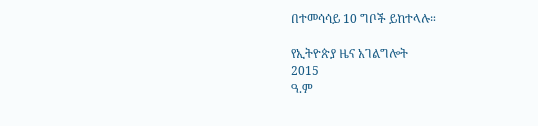በተመሳሳይ 10 ግቦች ይከተላሉ።

የኢትዮጵያ ዜና አገልግሎት
2015
ዓ.ም